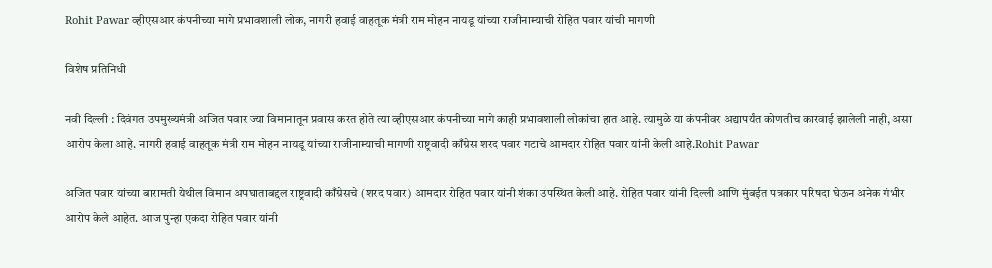Rohit Pawar व्हीएसआर कंपनीच्या मागे प्रभावशाली लोक, नागरी हवाई वाहतूक मंत्री राम मोहन नायडू यांच्या राजीनाम्याची रोहित पवार यांची मागणी

विशेष प्रतिनिधी

नवी दिल्ली : दिवंगत उपमुख्यमंत्री अजित पवार ज्या विमानातून प्रवास करत होते त्या व्हीएसआर कंपनीच्या मागे काही प्रभावशाली लोकांचा हात आहे. त्यामुळे या कंपनीवर अद्यापर्यंत कोणतीच कारवाई झालेली नाही, असा आरोप केला आहे. नागरी हवाई वाहतूक मंत्री राम मोहन नायडू यांच्या राजीनाम्याची मागणी राष्ट्रवादी काँग्रेस शरद पवार गटाचे आमदार रोहित पवार यांनी केली आहे.Rohit Pawar

अजित पवार यांच्या बारामती येथील विमान अपघाताबद्दल राष्ट्रवादी काँग्रेसचे (शरद पवार) आमदार रोहित पवार यांनी शंका उपस्थित केली आहे. रोहित पवार यांनी दिल्ली आणि मुंबईत पत्रकार परिषदा घेऊन अनेक गंभीर आरोप केले आहेत. आज पुन्हा एकदा रोहित पवार यांनी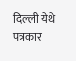दिल्ली येथे पत्रकार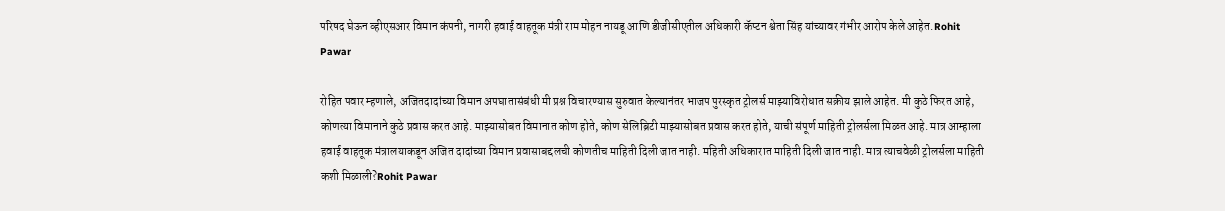परिषद घेऊन व्हीएसआर विमान कंपनी, नागरी हवाई वाहतूक मंत्री राम मोहन नायडू आणि डीजीसीएतील अधिकारी कॅप्टन श्वेता सिंह यांच्यावर गंभीर आरोप केले आहेत.Rohit Pawar

रोहित पवार म्हणाले, अजितदादांच्या विमान अपघातासंबंधी मी प्रश्न विचारण्यास सुरुवात केल्यानंतर भाजप पुरस्कृत ट्रोलर्स माझ्याविरोधात सक्रीय झाले आहेत. मी कुठे फिरत आहे, कोणत्या विमानाने कुठे प्रवास करत आहे. माझ्यासोबत विमानात कोण होते, कोण सेलिब्रिटी माझ्यासोबत प्रवास करत होते, याची संपूर्ण माहिती ट्रोलर्सला मिळत आहे. मात्र आम्हाला हवाई वाहतूक मंत्रालयाकडून अजित दादांच्या विमान प्रवासाबद्दलची कोणतीच माहिती दिली जात नाही. महिती अधिकारात माहिती दिली जात नाही. मात्र त्याचवेळी ट्रोलर्सला माहिती कशी मिळाली?Rohit Pawar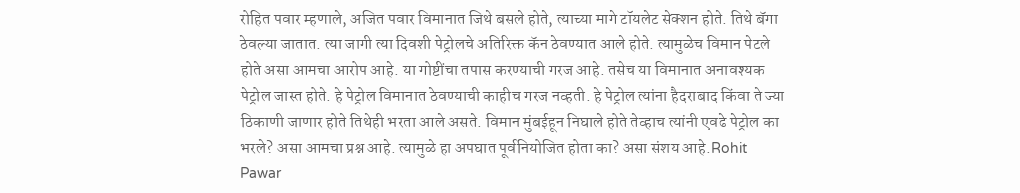रोहित पवार म्हणाले, अजित पवार विमानात जिथे बसले होते, त्याच्या मागे टॉयलेट सेक्शन होते. तिथे बॅगा ठेवल्या जातात. त्या जागी त्या दिवशी पेट्रोलचे अतिरिक्त कॅन ठेवण्यात आले होते. त्यामुळेच विमान पेटले होते असा आमचा आरोप आहे. या गोष्टींचा तपास करण्याची गरज आहे. तसेच या विमानात अनावश्यक पेट्रोल जास्त होते. हे पेट्रोल विमानात ठेवण्याची काहीच गरज नव्हती. हे पेट्रोल त्यांना हैदराबाद किंवा ते ज्या ठिकाणी जाणार होते तिथेही भरता आले असते. विमान मुंबईहून निघाले होते तेव्हाच त्यांनी एवढे पेट्रोल का भरले? असा आमचा प्रश्न आहे. त्यामुळे हा अपघात पूर्वनियोजित होता का? असा संशय आहे.Rohit Pawar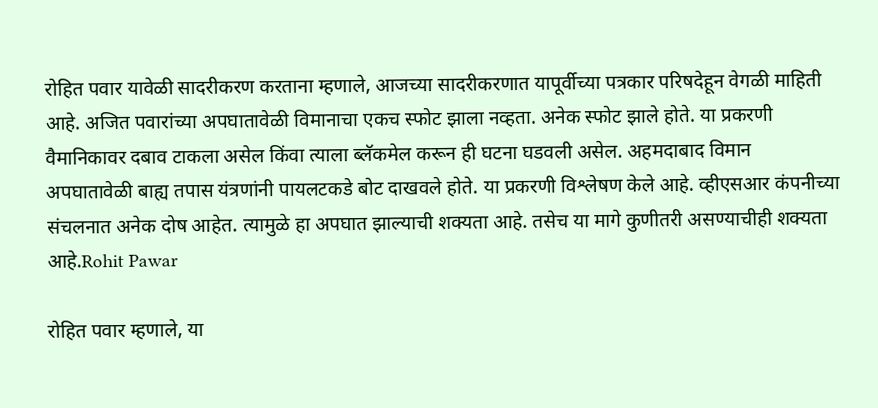रोहित पवार यावेळी सादरीकरण करताना म्हणाले, आजच्या सादरीकरणात यापूर्वीच्या पत्रकार परिषदेहून वेगळी माहिती आहे. अजित पवारांच्या अपघातावेळी विमानाचा एकच स्फोट झाला नव्हता. अनेक स्फोट झाले होते. या प्रकरणी वैमानिकावर दबाव टाकला असेल किंवा त्याला ब्लॅकमेल करून ही घटना घडवली असेल. अहमदाबाद विमान अपघातावेळी बाह्य तपास यंत्रणांनी पायलटकडे बोट दाखवले होते. या प्रकरणी विश्लेषण केले आहे. व्हीएसआर कंपनीच्या संचलनात अनेक दोष आहेत. त्यामुळे हा अपघात झाल्याची शक्यता आहे. तसेच या मागे कुणीतरी असण्याचीही शक्यता आहे.Rohit Pawar

रोहित पवार म्हणाले, या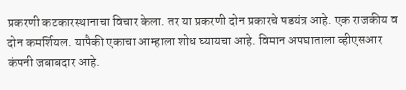प्रकरणी कटकारस्थानाचा विचार केला. तर या प्रकरणी दोन प्रकारचे षडयंत्र आहे. एक राजकीय व दोन कमर्शियल. यापैकी एकाचा आम्हाला शोध घ्यायचा आहे. विमान अपघाताला व्हीएसआर कंपनी जबाबदार आहे.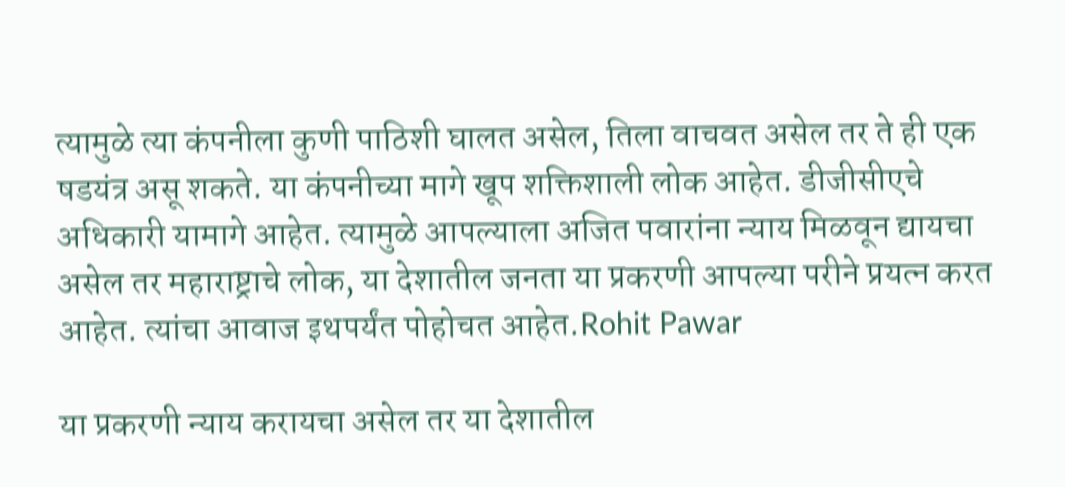त्यामुळे त्या कंपनीला कुणी पाठिशी घालत असेल, तिला वाचवत असेल तर ते ही एक षडयंत्र असू शकते. या कंपनीच्या मागे खूप शक्तिशाली लोक आहेत. डीजीसीएचे अधिकारी यामागे आहेत. त्यामुळे आपल्याला अजित पवारांना न्याय मिळवून द्यायचा असेल तर महाराष्ट्राचे लोक, या देशातील जनता या प्रकरणी आपल्या परीने प्रयत्न करत आहेत. त्यांचा आवाज इथपर्यंत पोहोचत आहेत.Rohit Pawar

या प्रकरणी न्याय करायचा असेल तर या देशातील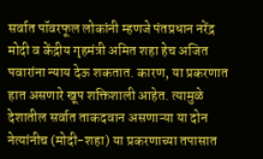सर्वात पॉवरफूल लोकांनी म्हणजे पंतप्रधान नरेंद्र मोदी व केंद्रीय गृहमंत्री अमित शहा हेच अजित पवारांना न्याय देऊ शकतात. कारण, या प्रकरणात हात असणारे खूप शक्तिशाली आहेत. त्यामुळे देशातील सर्वात ताकदवान असणाऱ्या या दोन नेत्यांनीच (मोदी-शहा) या प्रकरणाच्या तपासात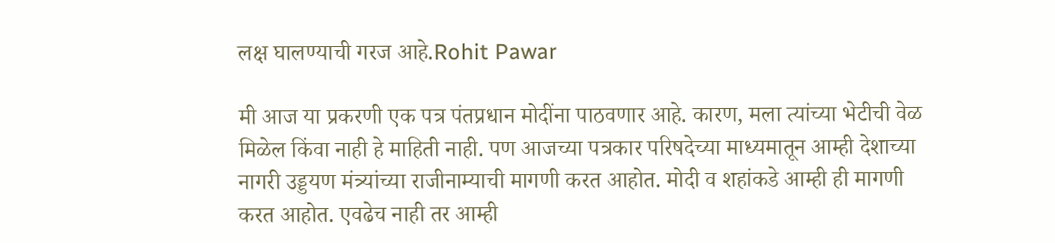लक्ष घालण्याची गरज आहे.Rohit Pawar

मी आज या प्रकरणी एक पत्र पंतप्रधान मोदींना पाठवणार आहे. कारण, मला त्यांच्या भेटीची वेळ मिळेल किंवा नाही हे माहिती नाही. पण आजच्या पत्रकार परिषदेच्या माध्यमातून आम्ही देशाच्या नागरी उड्डयण मंत्र्यांच्या राजीनाम्याची मागणी करत आहोत. मोदी व शहांकडे आम्ही ही मागणी करत आहोत. एवढेच नाही तर आम्ही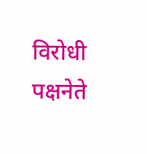विरोधी पक्षनेते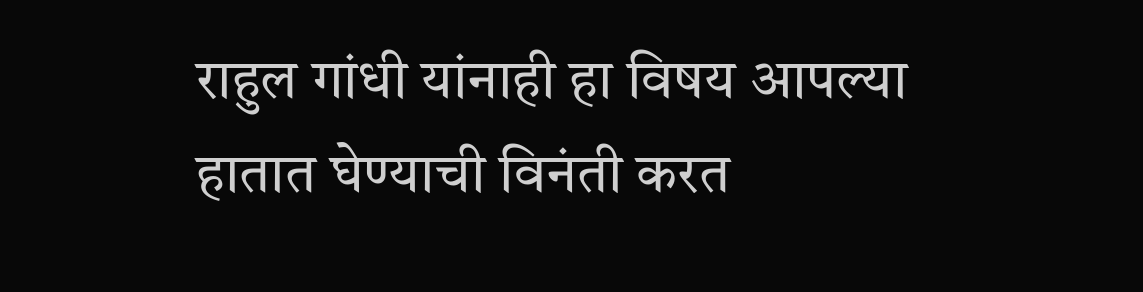राहुल गांधी यांनाही हा विषय आपल्या हातात घेण्याची विनंती करत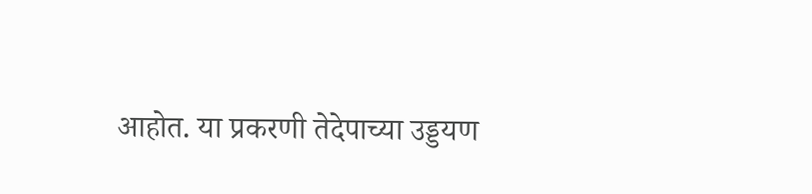आहोत. या प्रकरणी तेदेपाच्या उड्डयण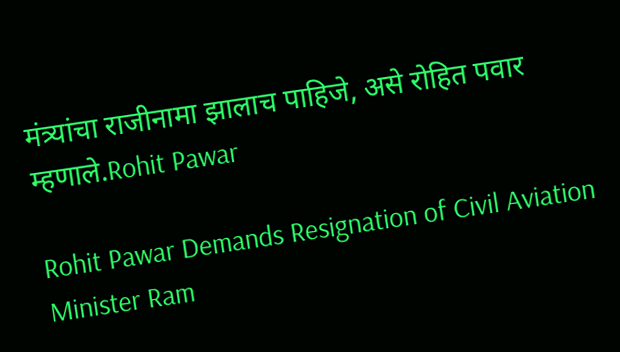मंत्र्यांचा राजीनामा झालाच पाहिजे, असे रोहित पवार म्हणाले.Rohit Pawar

Rohit Pawar Demands Resignation of Civil Aviation Minister Ram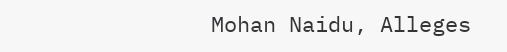Mohan Naidu, Alleges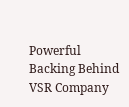Powerful Backing Behind VSR Company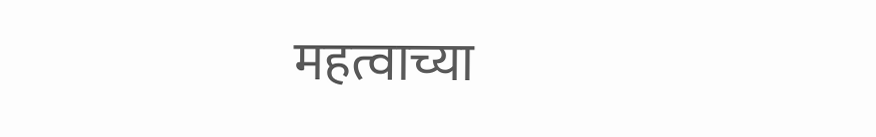महत्वाच्या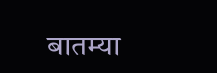बातम्या